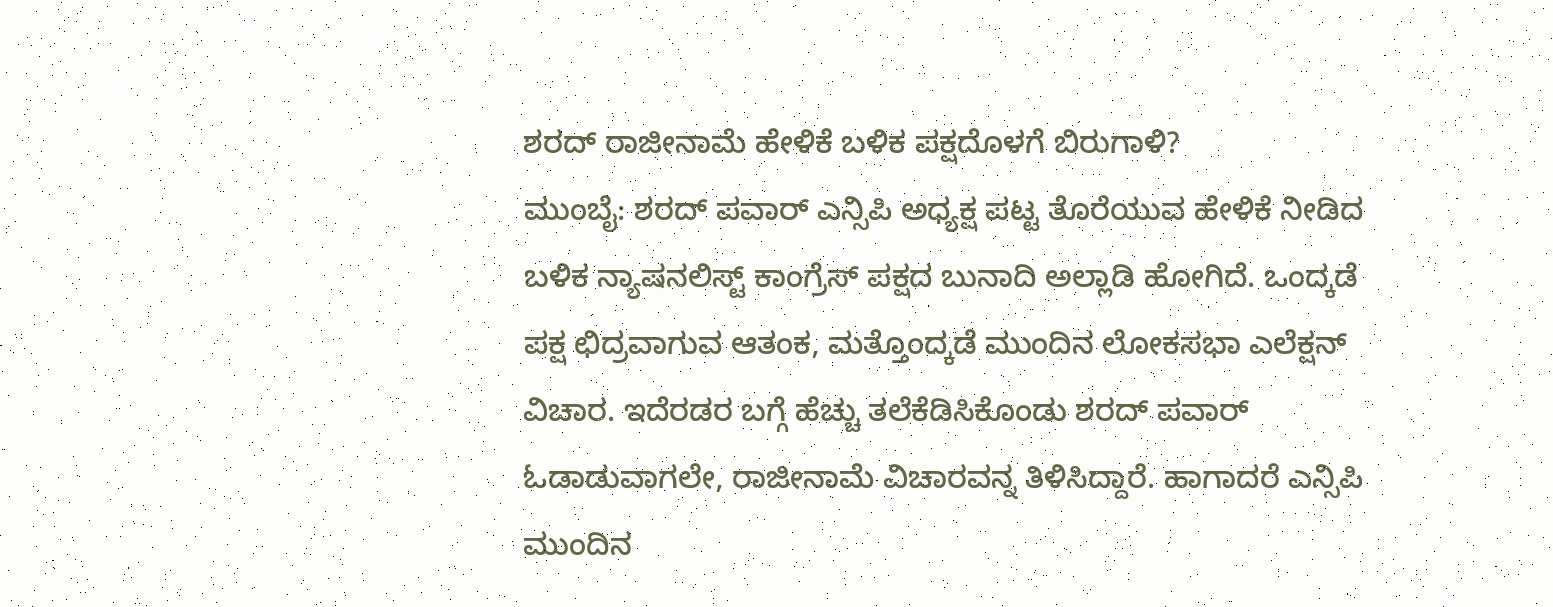ಶರದ್ ರಾಜೀನಾಮೆ ಹೇಳಿಕೆ ಬಳಿಕ ಪಕ್ಷದೊಳಗೆ ಬಿರುಗಾಳಿ?
ಮುಂಬೈ: ಶರದ್ ಪವಾರ್ ಎನ್ಸಿಪಿ ಅಧ್ಯಕ್ಷ ಪಟ್ಟ ತೊರೆಯುವ ಹೇಳಿಕೆ ನೀಡಿದ ಬಳಿಕ ನ್ಯಾಷನಲಿಸ್ಟ್ ಕಾಂಗ್ರೆಸ್ ಪಕ್ಷದ ಬುನಾದಿ ಅಲ್ಲಾಡಿ ಹೋಗಿದೆ. ಒಂದ್ಕಡೆ ಪಕ್ಷ ಛಿದ್ರವಾಗುವ ಆತಂಕ, ಮತ್ತೊಂದ್ಕಡೆ ಮುಂದಿನ ಲೋಕಸಭಾ ಎಲೆಕ್ಷನ್ ವಿಚಾರ. ಇದೆರಡರ ಬಗ್ಗೆ ಹೆಚ್ಚು ತಲೆಕೆಡಿಸಿಕೊಂಡು ಶರದ್ ಪವಾರ್ ಓಡಾಡುವಾಗಲೇ, ರಾಜೀನಾಮೆ ವಿಚಾರವನ್ನ ತಿಳಿಸಿದ್ದಾರೆ. ಹಾಗಾದರೆ ಎನ್ಸಿಪಿ ಮುಂದಿನ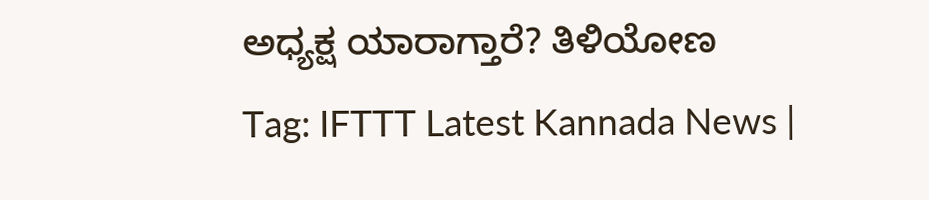ಅಧ್ಯಕ್ಷ ಯಾರಾಗ್ತಾರೆ? ತಿಳಿಯೋಣ
Tag: IFTTT Latest Kannada News |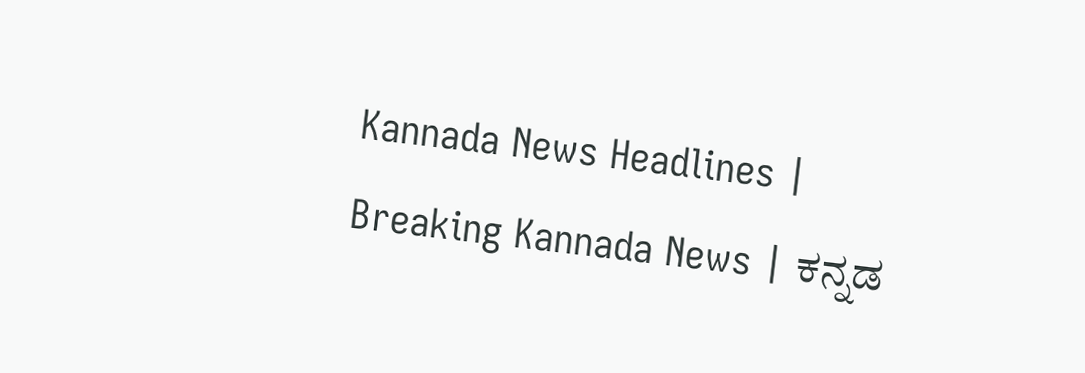Kannada News Headlines | Breaking Kannada News | ಕನ್ನಡ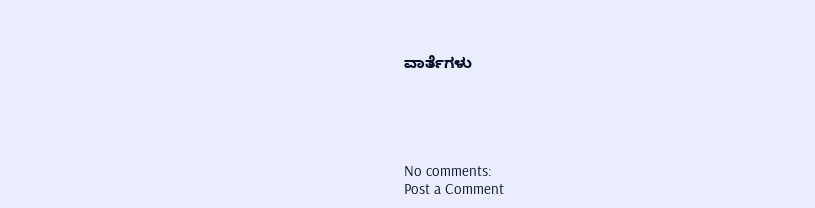ವಾರ್ತೆಗಳು





No comments:
Post a Comment